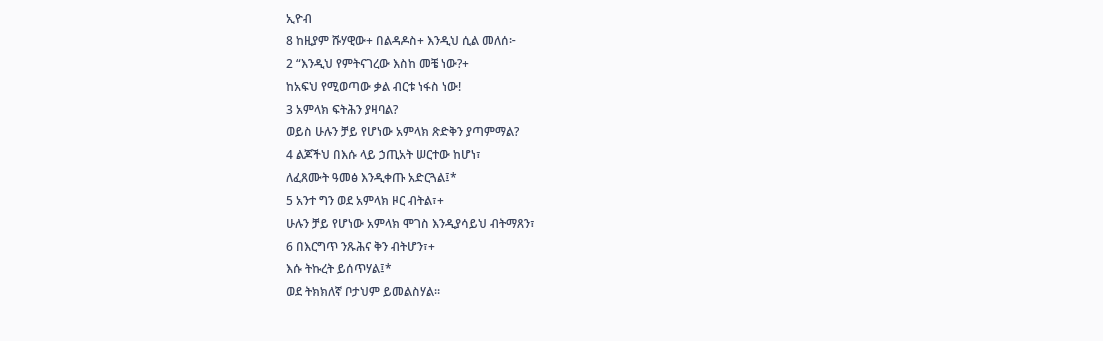ኢዮብ
8 ከዚያም ሹሃዊው+ በልዳዶስ+ እንዲህ ሲል መለሰ፦
2 “እንዲህ የምትናገረው እስከ መቼ ነው?+
ከአፍህ የሚወጣው ቃል ብርቱ ነፋስ ነው!
3 አምላክ ፍትሕን ያዛባል?
ወይስ ሁሉን ቻይ የሆነው አምላክ ጽድቅን ያጣምማል?
4 ልጆችህ በእሱ ላይ ኃጢአት ሠርተው ከሆነ፣
ለፈጸሙት ዓመፅ እንዲቀጡ አድርጓል፤*
5 አንተ ግን ወደ አምላክ ዞር ብትል፣+
ሁሉን ቻይ የሆነው አምላክ ሞገስ እንዲያሳይህ ብትማጸን፣
6 በእርግጥ ንጹሕና ቅን ብትሆን፣+
እሱ ትኩረት ይሰጥሃል፤*
ወደ ትክክለኛ ቦታህም ይመልስሃል።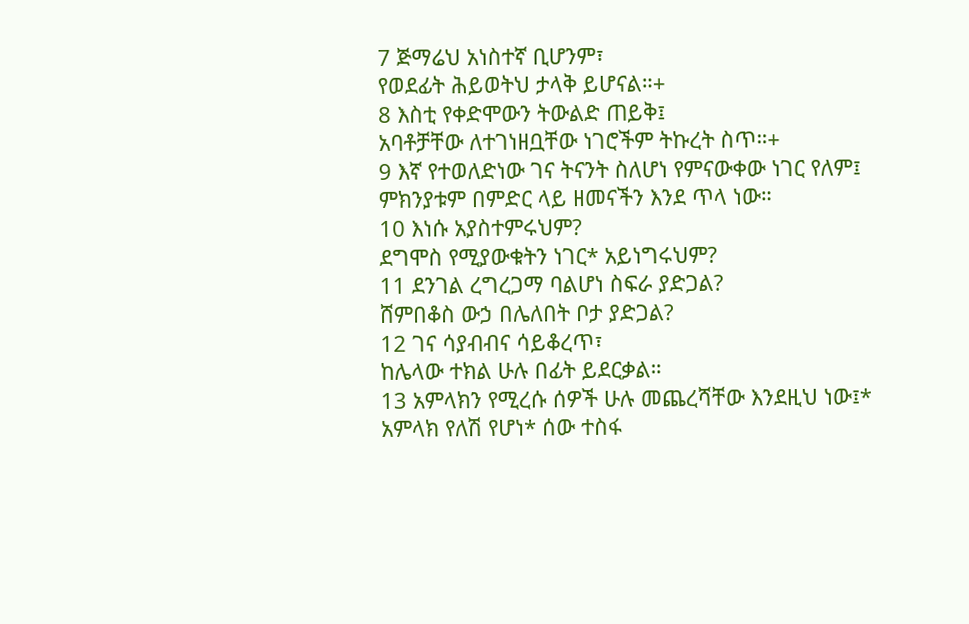7 ጅማሬህ አነስተኛ ቢሆንም፣
የወደፊት ሕይወትህ ታላቅ ይሆናል።+
8 እስቲ የቀድሞውን ትውልድ ጠይቅ፤
አባቶቻቸው ለተገነዘቧቸው ነገሮችም ትኩረት ስጥ።+
9 እኛ የተወለድነው ገና ትናንት ስለሆነ የምናውቀው ነገር የለም፤
ምክንያቱም በምድር ላይ ዘመናችን እንደ ጥላ ነው።
10 እነሱ አያስተምሩህም?
ደግሞስ የሚያውቁትን ነገር* አይነግሩህም?
11 ደንገል ረግረጋማ ባልሆነ ስፍራ ያድጋል?
ሸምበቆስ ውኃ በሌለበት ቦታ ያድጋል?
12 ገና ሳያብብና ሳይቆረጥ፣
ከሌላው ተክል ሁሉ በፊት ይደርቃል።
13 አምላክን የሚረሱ ሰዎች ሁሉ መጨረሻቸው እንደዚህ ነው፤*
አምላክ የለሽ የሆነ* ሰው ተስፋ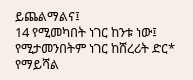ይጨልማልና፤
14 የሚመካበት ነገር ከንቱ ነው፤
የሚታመንበትም ነገር ከሸረሪት ድር* የማይሻል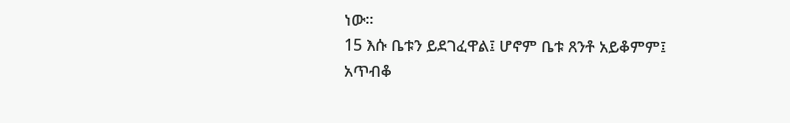ነው።
15 እሱ ቤቱን ይደገፈዋል፤ ሆኖም ቤቱ ጸንቶ አይቆምም፤
አጥብቆ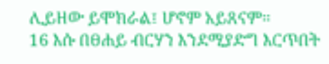ሊይዘው ይሞክራል፤ ሆኖም አይጸናም።
16 እሱ በፀሐይ ብርሃን እንደሚያድግ እርጥበት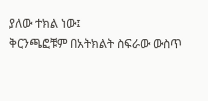ያለው ተክል ነው፤
ቅርንጫፎቹም በአትክልት ስፍራው ውስጥ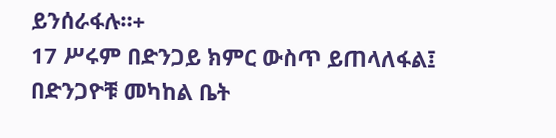ይንሰራፋሉ።+
17 ሥሩም በድንጋይ ክምር ውስጥ ይጠላለፋል፤
በድንጋዮቹ መካከል ቤት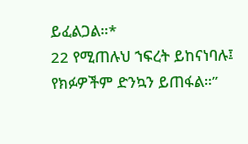ይፈልጋል።*
22 የሚጠሉህ ኀፍረት ይከናነባሉ፤
የክፉዎችም ድንኳን ይጠፋል።”